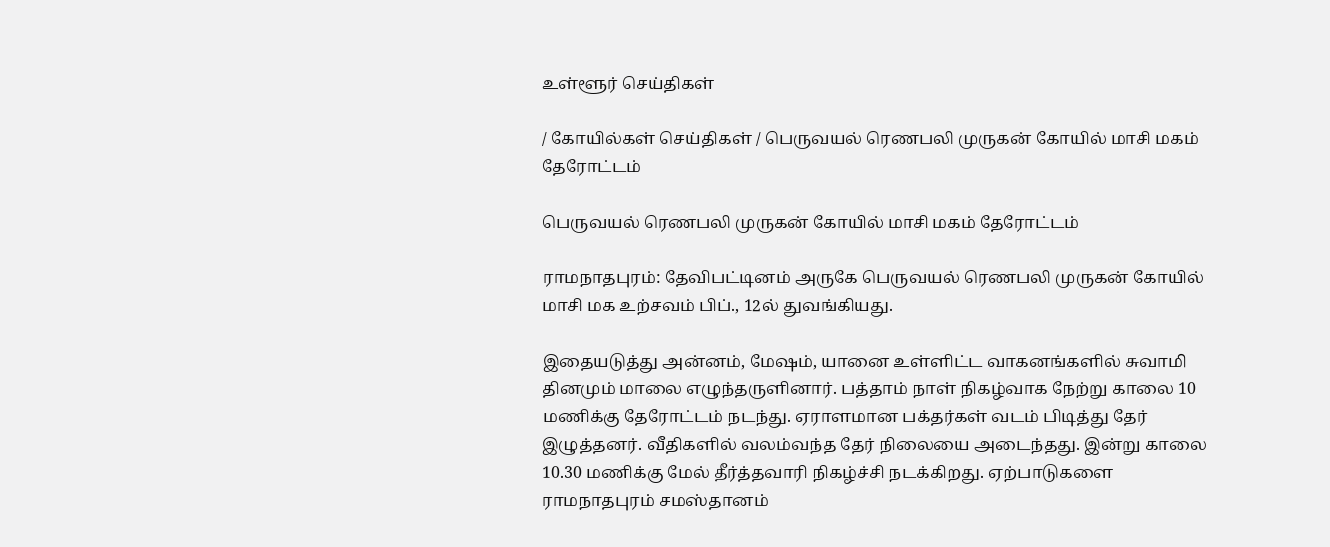உள்ளூர் செய்திகள்

/ கோயில்கள் செய்திகள் / பெருவயல் ரெணபலி முருகன் கோயில் மாசி மகம் தேரோட்டம்

பெருவயல் ரெணபலி முருகன் கோயில் மாசி மகம் தேரோட்டம்

ராமநாதபுரம்: தேவிபட்டினம் அருகே பெருவயல் ரெணபலி முருகன் கோயில் மாசி மக உற்சவம் பிப்., 12ல் துவங்கியது.

இதையடுத்து அன்னம், மேஷம், யானை உள்ளிட்ட வாகனங்களில் சுவாமி தினமும் மாலை எழுந்தருளினார். பத்தாம் நாள் நிகழ்வாக நேற்று காலை 10 மணிக்கு தேரோட்டம் நடந்து. ஏராளமான பக்தர்கள் வடம் பிடித்து தேர் இழுத்தனர். வீதிகளில் வலம்வந்த தேர் நிலையை அடைந்தது. இன்று காலை 10.30 மணிக்கு மேல் தீர்த்தவாரி நிகழ்ச்சி நடக்கிறது. ஏற்பாடுகளை ராமநாதபுரம் சமஸ்தானம்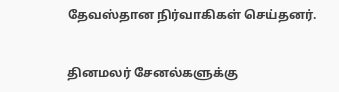தேவஸ்தான நிர்வாகிகள் செய்தனர்.


தினமலர் சேனல்களுக்கு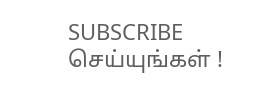SUBSCRIBE செய்யுங்கள் !